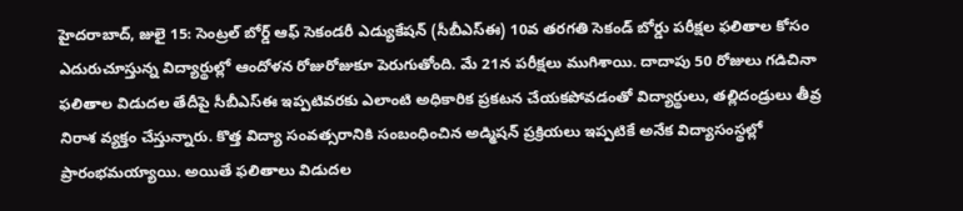హైదరాబాద్, జులై 15: సెంట్రల్ బోర్డ్ ఆఫ్ సెకండరీ ఎడ్యుకేషన్ (సీబీఎస్ఈ) 10వ తరగతి సెకండ్ బోర్డు పరీక్షల ఫలితాల కోసం ఎదురుచూస్తున్న విద్యార్థుల్లో ఆందోళన రోజురోజుకూ పెరుగుతోంది. మే 21న పరీక్షలు ముగిశాయి. దాదాపు 50 రోజులు గడిచినా ఫలితాల విడుదల తేదీపై సీబీఎస్ఈ ఇప్పటివరకు ఎలాంటి అధికారిక ప్రకటన చేయకపోవడంతో విద్యార్థులు, తల్లిదండ్రులు తీవ్ర నిరాశ వ్యక్తం చేస్తున్నారు. కొత్త విద్యా సంవత్సరానికి సంబంధించిన అడ్మిషన్ ప్రక్రియలు ఇప్పటికే అనేక విద్యాసంస్థల్లో ప్రారంభమయ్యాయి. అయితే ఫలితాలు విడుదల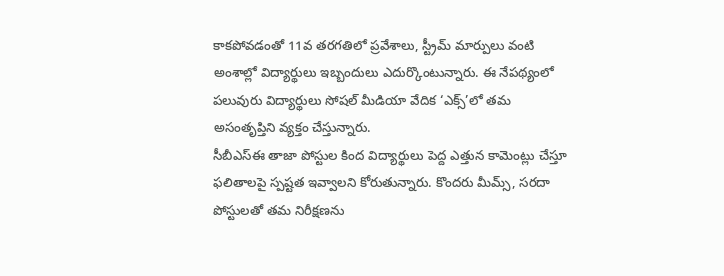కాకపోవడంతో 11వ తరగతిలో ప్రవేశాలు, స్ట్రీమ్ మార్పులు వంటి అంశాల్లో విద్యార్థులు ఇబ్బందులు ఎదుర్కొంటున్నారు. ఈ నేపథ్యంలో పలువురు విద్యార్థులు సోషల్ మీడియా వేదిక ‘ఎక్స్’లో తమ అసంతృప్తిని వ్యక్తం చేస్తున్నారు.
సీబీఎస్ఈ తాజా పోస్టుల కింద విద్యార్థులు పెద్ద ఎత్తున కామెంట్లు చేస్తూ ఫలితాలపై స్పష్టత ఇవ్వాలని కోరుతున్నారు. కొందరు మీమ్స్, సరదా పోస్టులతో తమ నిరీక్షణను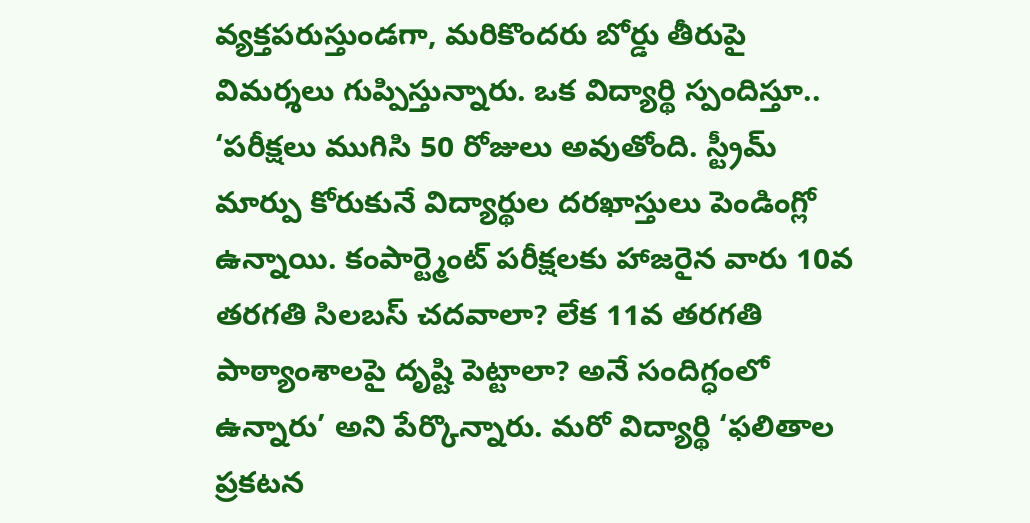వ్యక్తపరుస్తుండగా, మరికొందరు బోర్డు తీరుపై విమర్శలు గుప్పిస్తున్నారు. ఒక విద్యార్థి స్పందిస్తూ.. ‘పరీక్షలు ముగిసి 50 రోజులు అవుతోంది. స్ట్రీమ్ మార్పు కోరుకునే విద్యార్థుల దరఖాస్తులు పెండింగ్లో ఉన్నాయి. కంపార్ట్మెంట్ పరీక్షలకు హాజరైన వారు 10వ తరగతి సిలబస్ చదవాలా? లేక 11వ తరగతి పాఠ్యాంశాలపై దృష్టి పెట్టాలా? అనే సందిగ్ధంలో ఉన్నారు’ అని పేర్కొన్నారు. మరో విద్యార్థి ‘ఫలితాల ప్రకటన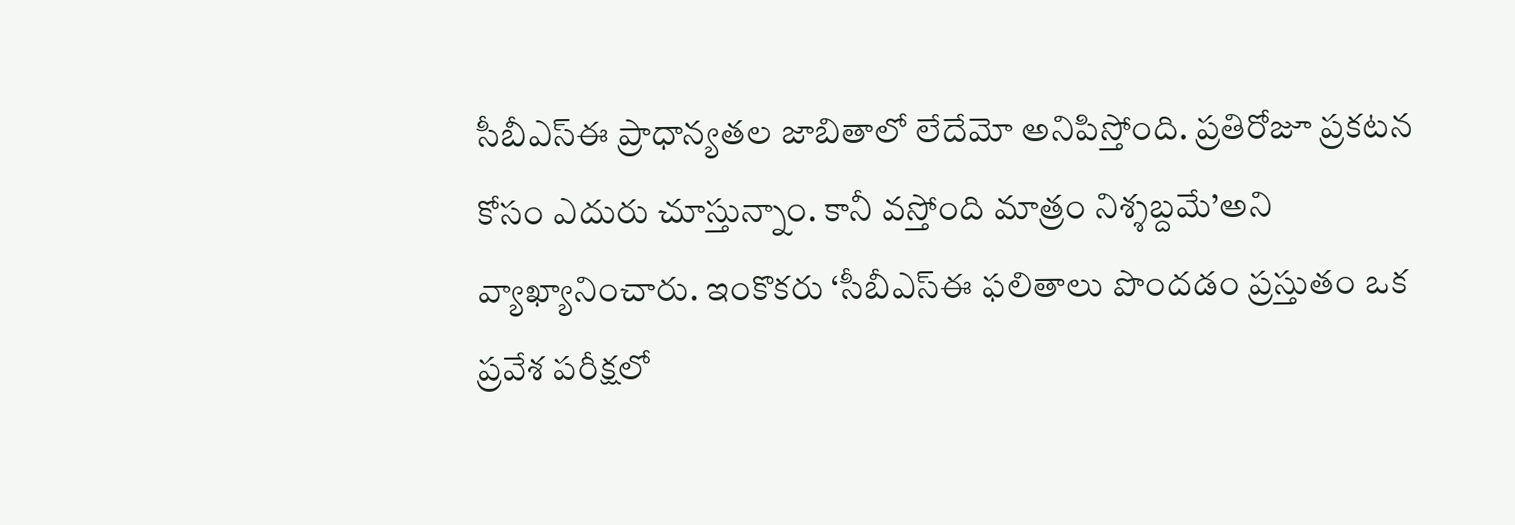సీబీఎస్ఈ ప్రాధాన్యతల జాబితాలో లేదేమో అనిపిస్తోంది. ప్రతిరోజూ ప్రకటన కోసం ఎదురు చూస్తున్నాం. కానీ వస్తోంది మాత్రం నిశ్శబ్దమే’అని వ్యాఖ్యానించారు. ఇంకొకరు ‘సీబీఎస్ఈ ఫలితాలు పొందడం ప్రస్తుతం ఒక ప్రవేశ పరీక్షలో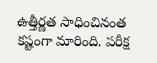ఉత్తీర్ణత సాధించినంత కష్టంగా మారింది. పరీక్ష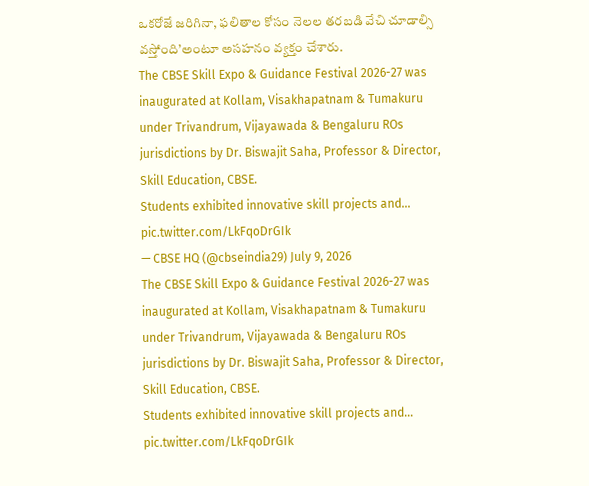ఒకరోజే జరిగినా, ఫలితాల కోసం నెలల తరబడి వేచి చూడాల్సి వస్తోంది’అంటూ అసహనం వ్యక్తం చేశారు.
The CBSE Skill Expo & Guidance Festival 2026-27 was inaugurated at Kollam, Visakhapatnam & Tumakuru under Trivandrum, Vijayawada & Bengaluru ROs jurisdictions by Dr. Biswajit Saha, Professor & Director, Skill Education, CBSE.
Students exhibited innovative skill projects and… pic.twitter.com/LkFqoDrGIk
— CBSE HQ (@cbseindia29) July 9, 2026
The CBSE Skill Expo & Guidance Festival 2026-27 was inaugurated at Kollam, Visakhapatnam & Tumakuru under Trivandrum, Vijayawada & Bengaluru ROs jurisdictions by Dr. Biswajit Saha, Professor & Director, Skill Education, CBSE.
Students exhibited innovative skill projects and… pic.twitter.com/LkFqoDrGIk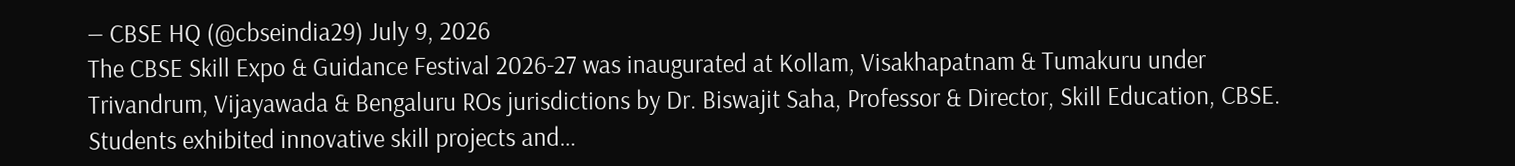— CBSE HQ (@cbseindia29) July 9, 2026
The CBSE Skill Expo & Guidance Festival 2026-27 was inaugurated at Kollam, Visakhapatnam & Tumakuru under Trivandrum, Vijayawada & Bengaluru ROs jurisdictions by Dr. Biswajit Saha, Professor & Director, Skill Education, CBSE.
Students exhibited innovative skill projects and…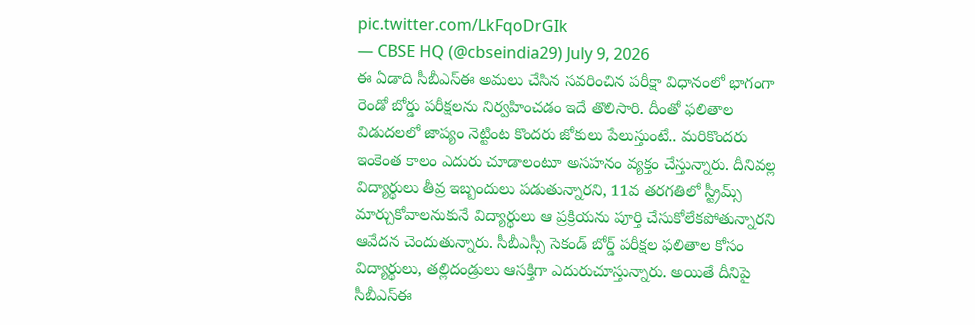pic.twitter.com/LkFqoDrGIk
— CBSE HQ (@cbseindia29) July 9, 2026
ఈ ఏడాది సీబీఎస్ఈ అమలు చేసిన సవరించిన పరీక్షా విధానంలో భాగంగా రెండో బోర్డు పరీక్షలను నిర్వహించడం ఇదే తొలిసారి. దీంతో ఫలితాల విడుదలలో జాప్యం నెట్టింట కొందరు జోకులు పేలుస్తుంటే.. మరికొందరు ఇంకెంత కాలం ఎదురు చూడాలంటూ అసహనం వ్యక్తం చేస్తున్నారు. దీనివల్ల విద్యార్థులు తీవ్ర ఇబ్బందులు పడుతున్నారని, 11వ తరగతిలో స్ట్రీమ్స్ మార్చుకోవాలనుకునే విద్యార్థులు ఆ ప్రక్రియను పూర్తి చేసుకోలేకపోతున్నారని ఆవేదన చెందుతున్నారు. సీబీఎస్సీ సెకండ్ బోర్డ్ పరీక్షల ఫలితాల కోసం విద్యార్థులు, తల్లిదండ్రులు ఆసక్తిగా ఎదురుచూస్తున్నారు. అయితే దీనిపై సీబీఎస్ఈ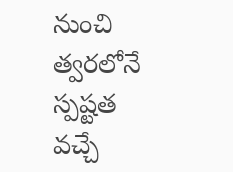నుంచి త్వరలోనే స్పష్టత వచ్చే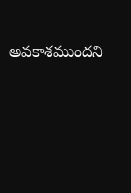అవకాశముందని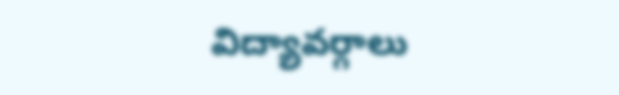విద్యావర్గాలు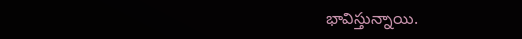భావిస్తున్నాయి.